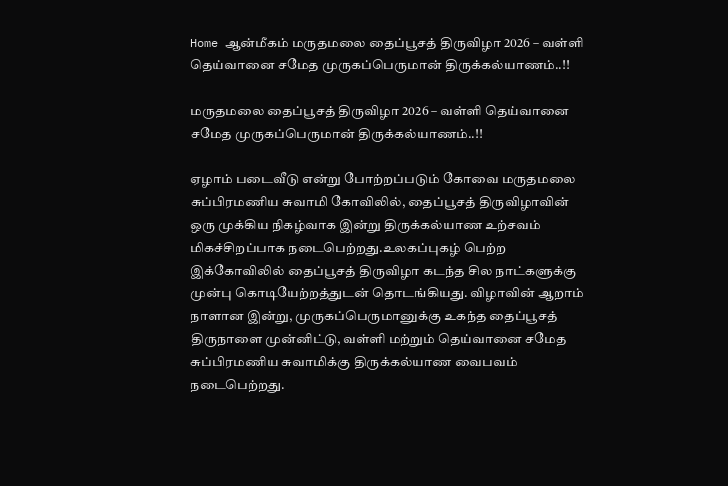Home ஆன்மீகம் மருதமலை தைப்பூசத் திருவிழா 2026 – வள்ளி தெய்வானை சமேத முருகப்பெருமான் திருக்கல்யாணம்..!!

மருதமலை தைப்பூசத் திருவிழா 2026 – வள்ளி தெய்வானை சமேத முருகப்பெருமான் திருக்கல்யாணம்..!!

ஏழாம் படைவீடு என்று போற்றப்படும் கோவை மருதமலை சுப்பிரமணிய சுவாமி கோவிலில், தைப்பூசத் திருவிழாவின் ஒரு முக்கிய நிகழ்வாக இன்று திருக்கல்யாண உற்சவம் மிகச்சிறப்பாக நடைபெற்றது.உலகப்புகழ் பெற்ற இக்கோவிலில் தைப்பூசத் திருவிழா கடந்த சில நாட்களுக்கு முன்பு கொடியேற்றத்துடன் தொடங்கியது. விழாவின் ஆறாம் நாளான இன்று, முருகப்பெருமானுக்கு உகந்த தைப்பூசத் திருநாளை முன்னிட்டு, வள்ளி மற்றும் தெய்வானை சமேத சுப்பிரமணிய சுவாமிக்கு திருக்கல்யாண வைபவம் நடைபெற்றது.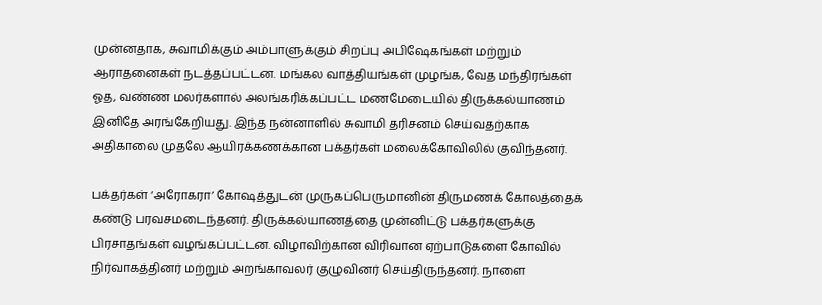முன்னதாக, சுவாமிக்கும் அம்பாளுக்கும் சிறப்பு அபிஷேகங்கள் மற்றும் ஆராதனைகள் நடத்தப்பட்டன. மங்கல வாத்தியங்கள் முழங்க, வேத மந்திரங்கள் ஓத, வண்ண மலர்களால் அலங்கரிக்கப்பட்ட மணமேடையில் திருக்கல்யாணம் இனிதே அரங்கேறியது. இந்த நன்னாளில் சுவாமி தரிசனம் செய்வதற்காக அதிகாலை முதலே ஆயிரக்கணக்கான பக்தர்கள் மலைக்கோவிலில் குவிந்தனர்.

பக்தர்கள் ‘அரோகரா’ கோஷத்துடன் முருகப்பெருமானின் திருமணக் கோலத்தைக் கண்டு பரவசமடைந்தனர். திருக்கல்யாணத்தை முன்னிட்டு பக்தர்களுக்கு பிரசாதங்கள் வழங்கப்பட்டன. விழாவிற்கான விரிவான ஏற்பாடுகளை கோவில் நிர்வாகத்தினர் மற்றும் அறங்காவலர் குழுவினர் செய்திருந்தனர். நாளை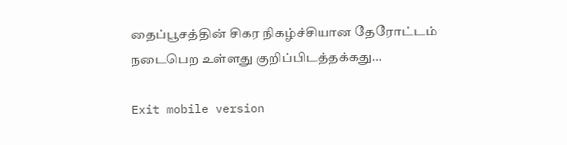தைப்பூசத்தின் சிகர நிகழ்ச்சியான தேரோட்டம் நடைபெற உள்ளது குறிப்பிடத்தக்கது…

Exit mobile version